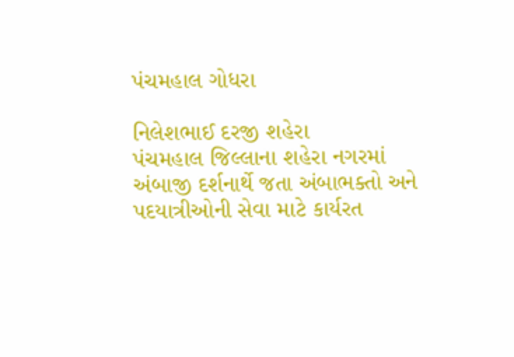પંચમહાલ ગોધરા

નિલેશભાઈ દરજી શહેરા
પંચમહાલ જિલ્લાના શહેરા નગરમાં અંબાજી દર્શનાર્થે જતા અંબાભક્તો અને પદયાત્રીઓની સેવા માટે કાર્યરત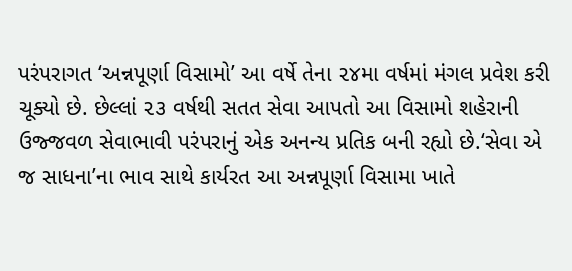પરંપરાગત ‘અન્નપૂર્ણા વિસામો’ આ વર્ષે તેના ૨૪મા વર્ષમાં મંગલ પ્રવેશ કરી ચૂક્યો છે. છેલ્લાં ૨૩ વર્ષથી સતત સેવા આપતો આ વિસામો શહેરાની ઉજ્જવળ સેવાભાવી પરંપરાનું એક અનન્ય પ્રતિક બની રહ્યો છે.‘સેવા એ જ સાધના’ના ભાવ સાથે કાર્યરત આ અન્નપૂર્ણા વિસામા ખાતે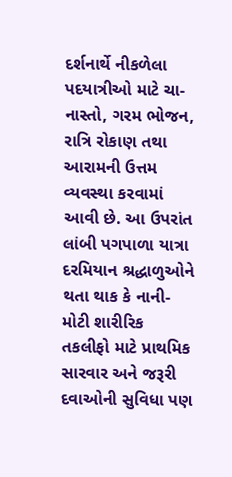દર્શનાર્થે નીકળેલા પદયાત્રીઓ માટે ચા-નાસ્તો, ગરમ ભોજન, રાત્રિ રોકાણ તથા આરામની ઉત્તમ વ્યવસ્થા કરવામાં આવી છે. આ ઉપરાંત લાંબી પગપાળા યાત્રા દરમિયાન શ્રદ્ધાળુઓને થતા થાક કે નાની-મોટી શારીરિક તકલીફો માટે પ્રાથમિક સારવાર અને જરૂરી દવાઓની સુવિધા પણ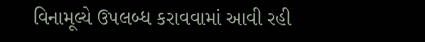વિનામૂલ્યે ઉપલબ્ધ કરાવવામાં આવી રહી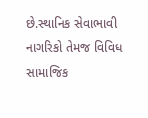છે.સ્થાનિક સેવાભાવી નાગરિકો તેમજ વિવિધ સામાજિક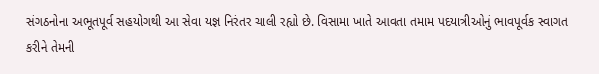સંગઠનોના અભૂતપૂર્વ સહયોગથી આ સેવા યજ્ઞ નિરંતર ચાલી રહ્યો છે. વિસામા ખાતે આવતા તમામ પદયાત્રીઓનું ભાવપૂર્વક સ્વાગત કરીને તેમની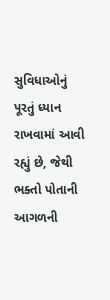સુવિધાઓનું પૂરતું ધ્યાન રાખવામાં આવી રહ્યું છે, જેથી ભક્તો પોતાની આગળની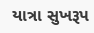યાત્રા સુખરૂપ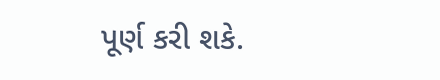પૂર્ણ કરી શકે.